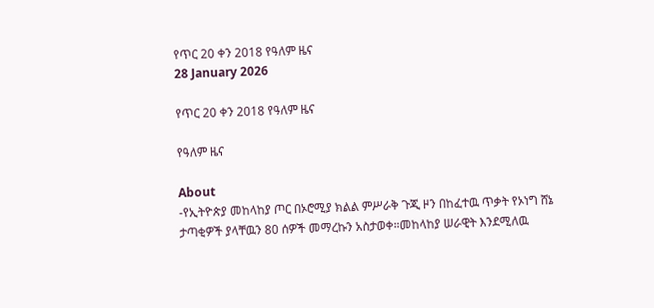የጥር 20 ቀን 2018 የዓለም ዜና
28 January 2026

የጥር 20 ቀን 2018 የዓለም ዜና

የዓለም ዜና

About
-የኢትዮጵያ መከላከያ ጦር በኦሮሚያ ክልል ምሥራቅ ጉጂ ዞን በከፈተዉ ጥቃት የኦነግ ሸኔ ታጣቂዎች ያላቸዉን 80 ሰዎች መማረኩን አስታወቀ።መከላከያ ሠራዊት እንደሚለዉ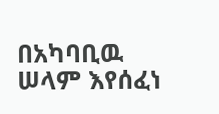በአካባቢዉ ሠላም እየሰፈነ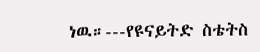ነዉ።---የዩናይትድ ስቴትስ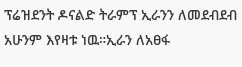ፕሬዝደንት ዶናልድ ትራምፕ ኢራንን ለመደብደብ አሁንም እየዛቱ ነዉ።ኢራን ለአፀፋ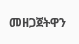መዘጋጀትዋን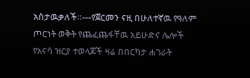አስታዉቃለች።---የጀርመን ናዚ በሁለተኛዉ የዓለም ጦርነት ወቅት የጨፈጨፋቸዉ አይሁድና ሌሎች የአናሳ ዝርያ ተወላጆች ዛሬ በበርካታ ሐገራት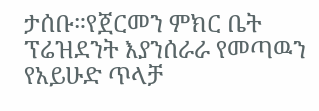ታሰቡ።የጀርመን ምክር ቤት ፕሬዝደንት እያንሰራራ የመጣዉን የአይሁድ ጥላቻ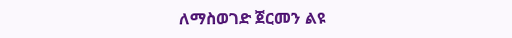ለማስወገድ ጀርመን ልዩ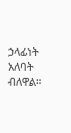ኃላፊነት አለባት ብለዋል።